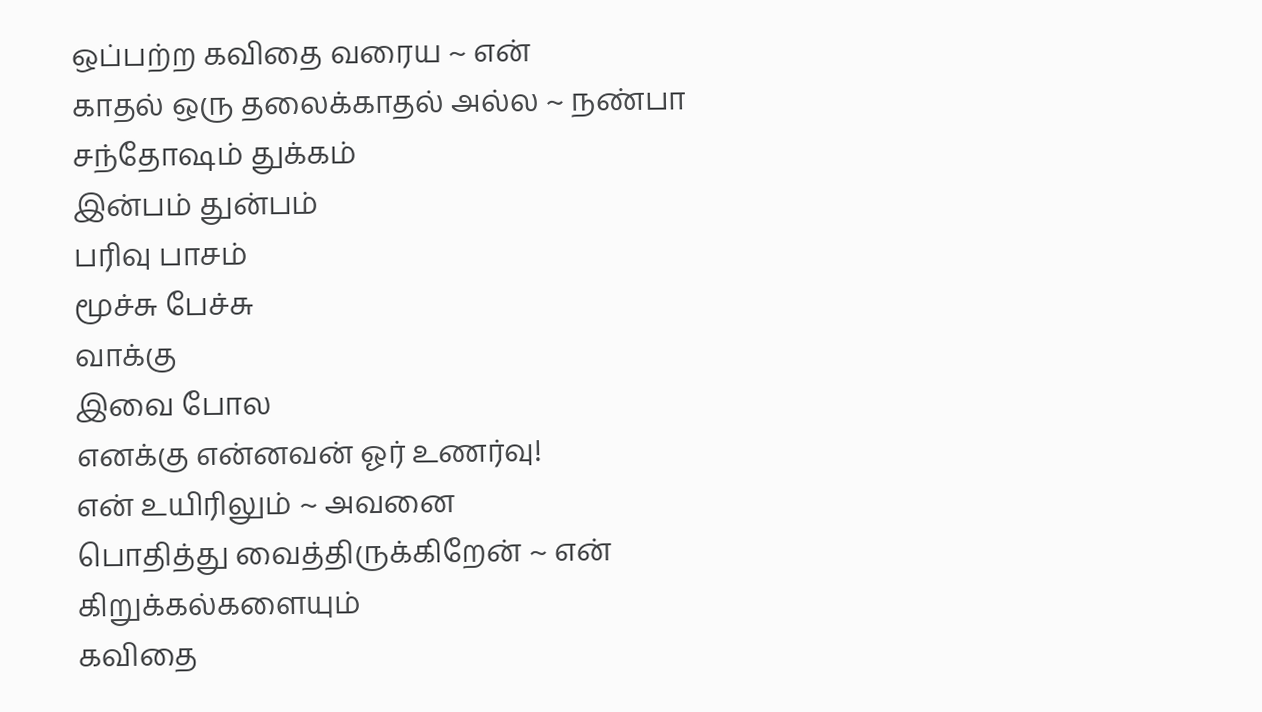ஒப்பற்ற கவிதை வரைய ~ என்
காதல் ஒரு தலைக்காதல் அல்ல ~ நண்பா
சந்தோஷம் துக்கம்
இன்பம் துன்பம்
பரிவு பாசம்
மூச்சு பேச்சு
வாக்கு
இவை போல
எனக்கு என்னவன் ஓர் உணர்வு!
என் உயிரிலும் ~ அவனை
பொதித்து வைத்திருக்கிறேன் ~ என்
கிறுக்கல்களையும்
கவிதை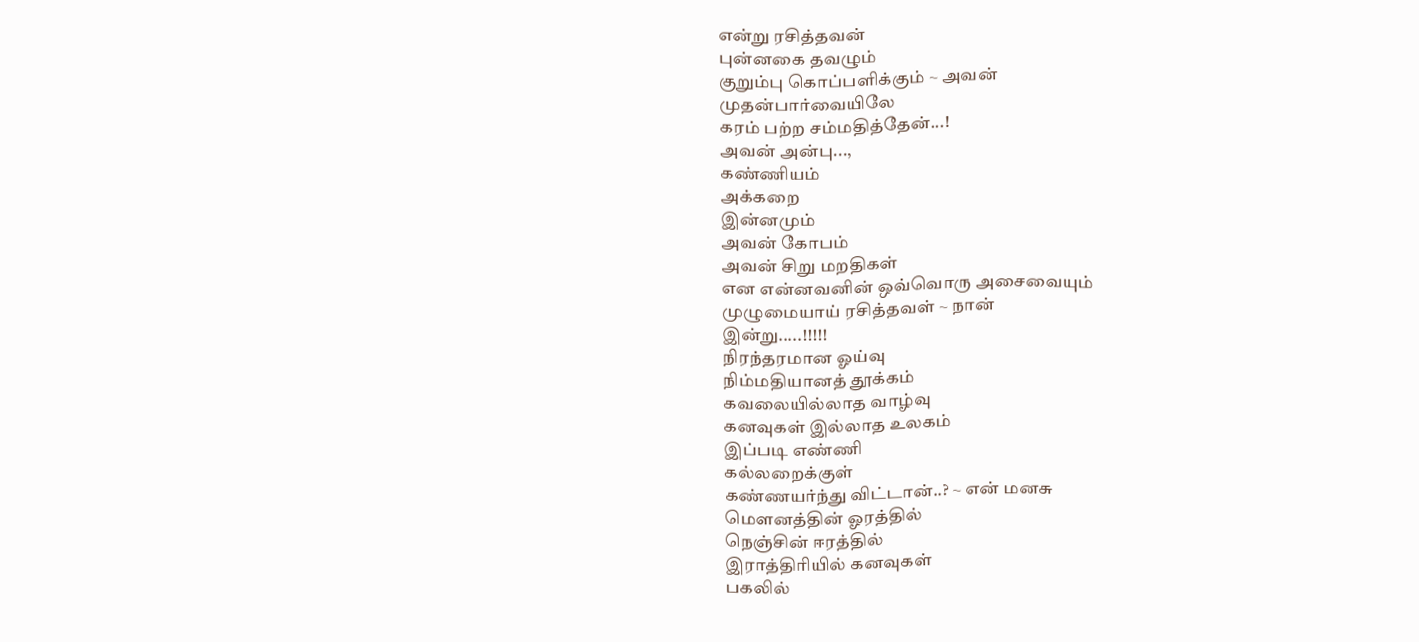என்று ரசித்தவன்
புன்னகை தவழும்
குறும்பு கொப்பளிக்கும் ~ அவன்
முதன்பார்வையிலே
கரம் பற்ற சம்மதித்தேன்...!
அவன் அன்பு...,
கண்ணியம்
அக்கறை
இன்னமும்
அவன் கோபம்
அவன் சிறு மறதிகள்
என என்னவனின் ஒவ்வொரு அசைவையும்
முழுமையாய் ரசித்தவள் ~ நான்
இன்று.....!!!!!
நிரந்தரமான ஓய்வு
நிம்மதியானத் தூக்கம்
கவலையில்லாத வாழ்வு
கனவுகள் இல்லாத உலகம்
இப்படி எண்ணி
கல்லறைக்குள்
கண்ணயர்ந்து விட்டான்..? ~ என் மனசு
மெளனத்தின் ஓரத்தில்
நெஞ்சின் ஈரத்தில்
இராத்திரியில் கனவுகள்
பகலில்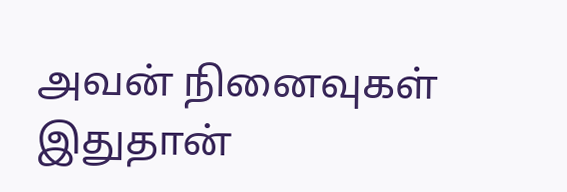அவன் நினைவுகள்
இதுதான்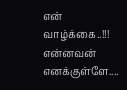என் வாழ்க்கை..!!!
என்னவன் எனக்குள்ளே....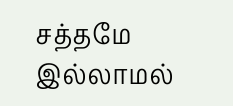சத்தமே இல்லாமல்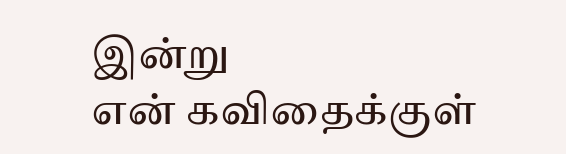இன்று
என் கவிதைக்குள்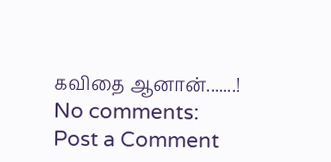கவிதை ஆனான்.......!
No comments:
Post a Comment